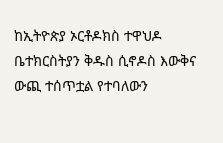ከኢትዮጵያ ኦርቶዶክስ ተዋህዶ ቤተክርስትያን ቅዱስ ሲኖዶስ እውቅና ውጪ ተሰጥቷል የተባለውን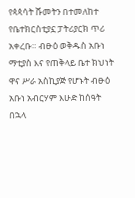የጳጳሳት ሹመትን በተመለከተ የቤተክርስቲያኗ ፓትሪያርክ ጥሪ አቀረቡ። ብፁዕ ወቅዱስ አቡነ ማቲያስ እና የጠቅላይ ቤተ ክህነት ዋና ሥራ አስኪያጅ የሆኑት ብፁዕ አቡነ አብርሃም እሁድ ከሰዓት በኋላ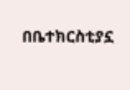በቤተክርስቲያኗ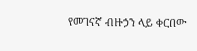የመገናኛ ብዙኃን ላይ ቀርበው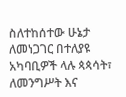ስለተከሰተው ሁኔታ ለመነጋገር በተለያዩ አካባቢዎች ላሉ ጳጳሳት፣ ለመንግሥት እና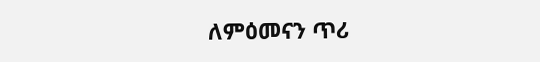ለምዕመናን ጥሪ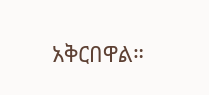አቅርበዋል።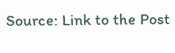Source: Link to the Post